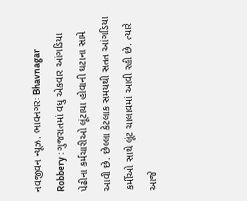નવજીવન ન્યૂઝ. ભાવનગરઃ Bhavnagar Robbery : ગુજરાતમાં વધુ એકવાર આંગડિયા પેઢીના કર્મચારીઓ લૂંટાયા હોવાની ઘટાના સામે આવી છે. છેલ્લા કેટલાક સમયથી સતત આંગડિયા કર્મીઓ સાથે લૂંટ ચાલાવમાં આવી રહી છે. ત્યારે આજે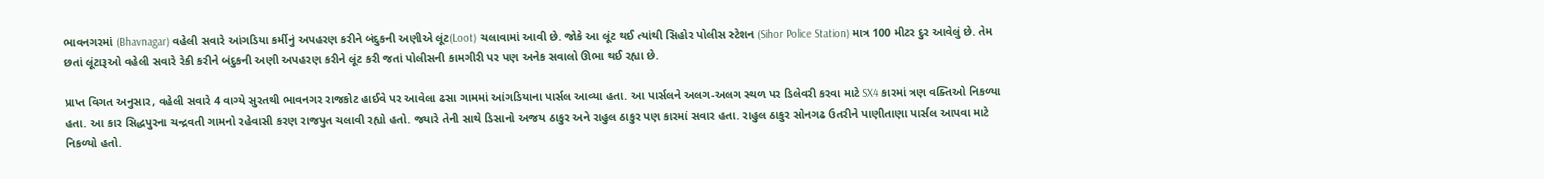ભાવનગરમાં (Bhavnagar) વહેલી સવારે આંગડિયા કર્મીનું અપહરણ કરીને બંદુકની અણીએ લૂંટ(Loot) ચલાવામાં આવી છે. જોકે આ લૂંટ થઈ ત્યાંથી સિહોર પોલીસ સ્ટેશન (Sihor Police Station) માત્ર 100 મીટર દુર આવેલું છે. તેમ છતાં લૂંટારૂઓ વહેલી સવારે રેકી કરીને બંદુકની અણી અપહરણ કરીને લૂંટ કરી જતાં પોલીસની કામગીરી પર પણ અનેક સવાલો ઊભા થઈ રહ્યા છે.

પ્રાપ્ત વિગત અનુસાર, વહેલી સવારે 4 વાગ્યે સુરતથી ભાવનગર રાજકોટ હાઈવે પર આવેલા ઢસા ગામમાં આંગડિયાના પાર્સલ આવ્યા હતા. આ પાર્સલને અલગ-અલગ સ્થળ પર ડિલેવરી કરવા માટે SX4 કારમાં ત્રણ વક્તિઓ નિકળ્યા હતા. આ કાર સિદ્ધપુરના ચન્દ્રવતી ગામનો રહેવાસી કરણ રાજપુત ચલાવી રહ્યો હતો. જ્યારે તેની સાથે ડિસાનો અજય ઠાકુર અને રાહુલ ઠાકુર પણ કારમાં સવાર હતા. રાહુલ ઠાકુર સોનગઢ ઉતરીને પાણીતાણા પાર્સલ આપવા માટે નિકળ્યો હતો.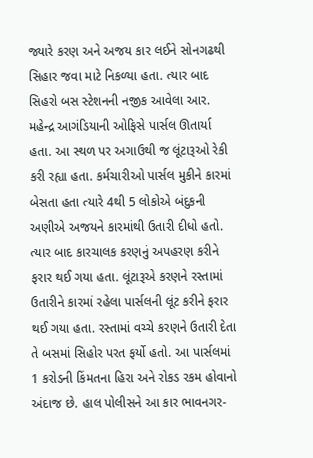જ્યારે કરણ અને અજય કાર લઈને સોનગઢથી સિહાર જવા માટે નિકળ્યા હતા. ત્યાર બાદ સિહરો બસ સ્ટેશનની નજીક આવેલા આર. મહેન્દ્ર આગંડિયાની ઓફિસે પાર્સલ ઊતાર્યા હતા. આ સ્થળ પર અગાઉથી જ લૂંટારૂઓ રેકી કરી રહ્યા હતા. કર્મચારીઓ પાર્સલ મુકીને કારમાં બેસતા હતા ત્યારે 4થી 5 લોકોએ બંદુકની અણીએ અજયને કારમાંથી ઉતારી દીધો હતો. ત્યાર બાદ કારચાલક કરણનું અપહરણ કરીને ફરાર થઈ ગયા હતા. લૂંટારૂએ કરણને રસ્તામાં ઉતારીને કારમાં રહેલા પાર્સલની લૂંટ કરીને ફરાર થઈ ગયા હતા. રસ્તામાં વચ્ચે કરણને ઉતારી દેતા તે બસમાં સિહોર પરત ફર્યો હતો. આ પાર્સલમાં 1 કરોડની કિંમતના હિરા અને રોકડ રકમ હોવાનો અંદાજ છે. હાલ પોલીસને આ કાર ભાવનગર-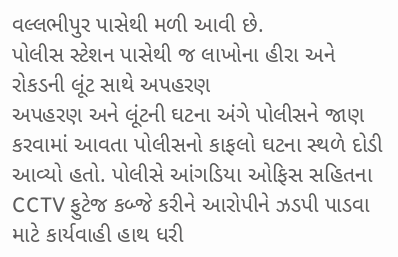વલ્લભીપુર પાસેથી મળી આવી છે.
પોલીસ સ્ટેશન પાસેથી જ લાખોના હીરા અને રોકડની લૂંટ સાથે અપહરણ
અપહરણ અને લૂંટની ઘટના અંગે પોલીસને જાણ કરવામાં આવતા પોલીસનો કાફલો ઘટના સ્થળે દોડી આવ્યો હતો. પોલીસે આંગડિયા ઓફિસ સહિતના CCTV ફુટેજ કબ્જે કરીને આરોપીને ઝડપી પાડવા માટે કાર્યવાહી હાથ ધરી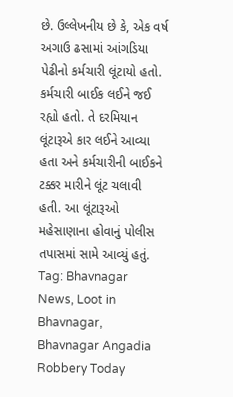છે. ઉલ્લેખનીય છે કે, એક વર્ષ અગાઉ ઢસામાં આંગડિયા પેઢીનો કર્મચારી લૂંટાયો હતો. કર્મચારી બાઈક લઈને જઈ રહ્યો હતો. તે દરમિયાન લૂંટારૂએ કાર લઈને આવ્યા હતા અને કર્મચારીની બાઈકને ટક્કર મારીને લૂંટ ચલાવી હતી. આ લૂંટારૂઓ મહેસાણાના હોવાનું પોલીસ તપાસમાં સામે આવ્યું હતું.
Tag: Bhavnagar News, Loot in Bhavnagar, Bhavnagar Angadia Robbery Today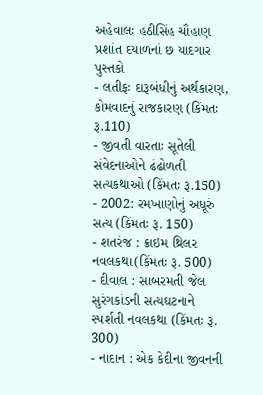અહેવાલઃ હઠીસિંહ ચૌહાણ
પ્રશાંત દયાળનાં છ યાદગાર પુસ્તકો
- લતીફઃ દારૂબંધીનું અર્થકારણ, કોમવાદનું રાજકારણ (કિંમતઃ રૂ.110)
- જીવતી વારતાઃ સૂતેલી સંવેદનાઓને ઢંઢોળતી સત્યકથાઓ (કિંમતઃ રૂ.150)
- 2002: રમખાણોનું અધૂરું સત્ય (કિંમતઃ રૂ. 150)
- શતરંજ : ક્રાઇમ થ્રિલર નવલકથા(કિંમતઃ રૂ. 500)
- દીવાલ : સાબરમતી જેલ સુરંગકાંડની સત્યઘટનાને સ્પર્શતી નવલકથા (કિંમતઃ રૂ. 300)
- નાદાન : એક કેદીના જીવનની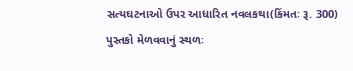સત્યઘટનાઓ ઉપર આધારિત નવલકથા(કિંમતઃ રૂ. 300)
પુસ્તકો મેળવવાનું સ્થળઃ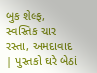બુક શેલ્ફ, સ્વસ્તિક ચાર રસ્તા, અમદાવાદ | પુસ્તકો ઘરે બેઠાં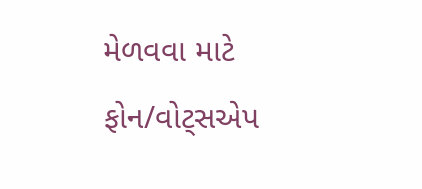મેળવવા માટે ફોન/વોટ્સએપ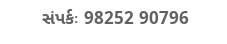સંપર્કઃ 98252 90796